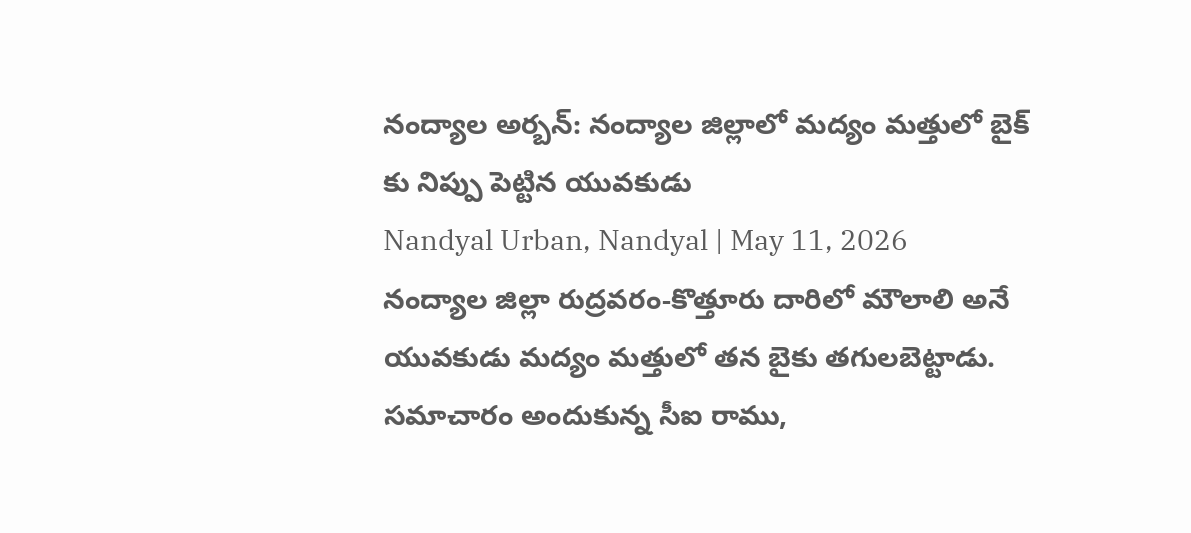నంద్యాల అర్బన్: నంద్యాల జిల్లాలో మద్యం మత్తులో బైక్ కు నిప్పు పెట్టిన యువకుడు
Nandyal Urban, Nandyal | May 11, 2026
నంద్యాల జిల్లా రుద్రవరం-కొత్తూరు దారిలో మౌలాలి అనే యువకుడు మద్యం మత్తులో తన బైకు తగులబెట్టాడు. సమాచారం అందుకున్న సీఐ రాము,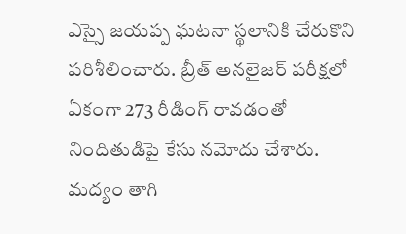ఎస్సై జయప్ప ఘటనా స్థలానికి చేరుకొని పరిశీలించారు. బ్రీత్ అనలైజర్ పరీక్షలో ఏకంగా 273 రీడింగ్ రావడంతో నిందితుడిపై కేసు నమోదు చేశారు. మద్యం తాగి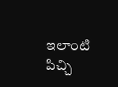ఇలాంటి పిచ్చి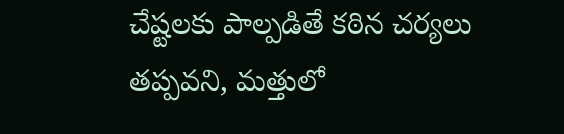చేష్టలకు పాల్పడితే కఠిన చర్యలు తప్పవని, మత్తులో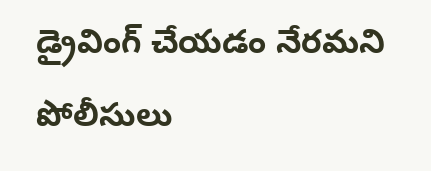డ్రైవింగ్ చేయడం నేరమని పోలీసులు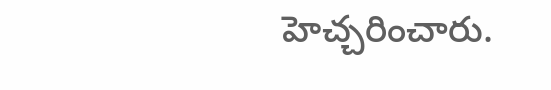హెచ్చరించారు.